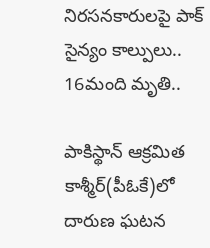నిరసనకారులపై పాక్ సైన్యం కాల్పులు.. 16మంది మృతి..

పాకిస్థాన్ ఆక్రమిత కాశ్మీర్(పీఓకే)లో దారుణ ఘటన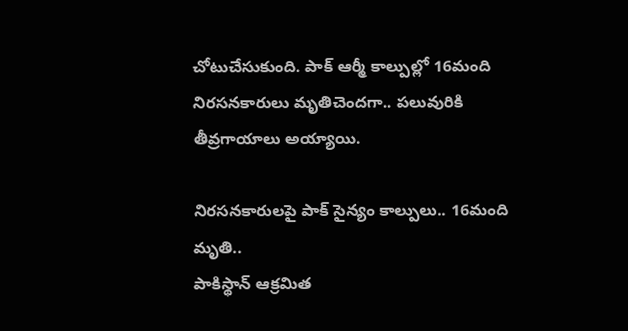చోటుచేసుకుంది. పాక్ ఆర్మీ కాల్పుల్లో 16మంది నిరసనకారులు మృతిచెందగా.. పలువురికి తీవ్రగాయాలు అయ్యాయి.

నిరసనకారులపై పాక్ సైన్యం కాల్పులు.. 16మంది మృతి..
పాకిస్థాన్ ఆక్రమిత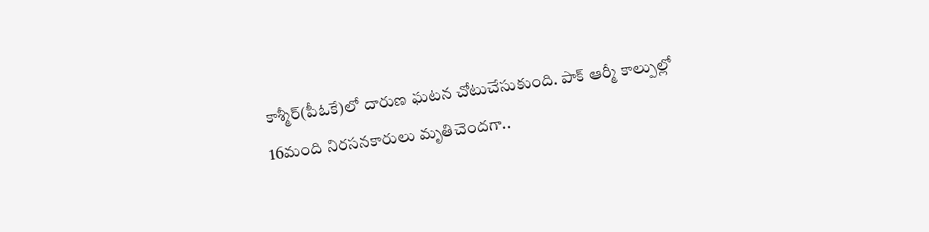కాశ్మీర్(పీఓకే)లో దారుణ ఘటన చోటుచేసుకుంది. పాక్ ఆర్మీ కాల్పుల్లో 16మంది నిరసనకారులు మృతిచెందగా..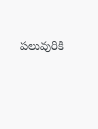పలువురికి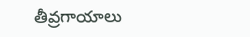తీవ్రగాయాలు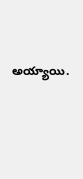అయ్యాయి.